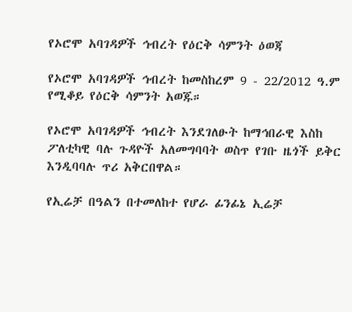የኦሮሞ አባገዳዎች ኅብረት የዕርቅ ሳምንት ዕወጃ

የኦሮሞ አባገዳዎች ኅብረት ከመስከረም 9 - 22/2012 ዓ.ም የሚቆይ የዕርቅ ሳምንት አወጁ።

የኦሮሞ አባገዳዎች ኅብረት እንደገለፁት ከማኅበራዊ እስከ ፖለቲካዊ ባሉ ጉዳዮች አለመግባባት ወስጥ የገቡ ዜጎች ይቅር እንዲባባሉ ጥሪ አቅርበዋል።

የኢሬቻ በዓልን በተመለከተ የሆራ ፊንፊኔ ኢሬቻ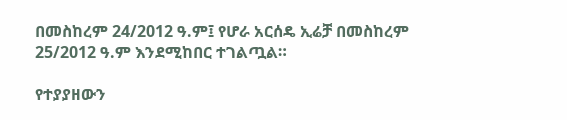በመስከረም 24/2012 ዓ.ም፤ የሆራ አርሰዴ ኢሬቻ በመስከረም 25/2012 ዓ.ም እንደሚከበር ተገልጧል።

የተያያዘውን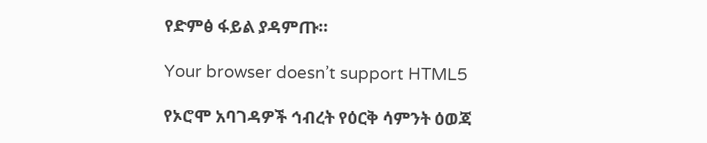የድምፅ ፋይል ያዳምጡ።

Your browser doesn’t support HTML5

የኦሮሞ አባገዳዎች ኅብረት የዕርቅ ሳምንት ዕወጃ